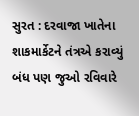સુરત : દરવાજા ખાતેના શાકમાર્કેટને તંત્રએ કરાવ્યું બંધ પણ જુઓ રવિવારે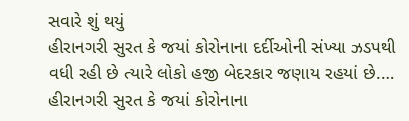સવારે શું થયું
હીરાનગરી સુરત કે જયાં કોરોનાના દર્દીઓની સંખ્યા ઝડપથી વધી રહી છે ત્યારે લોકો હજી બેદરકાર જણાય રહયાં છે.…
હીરાનગરી સુરત કે જયાં કોરોનાના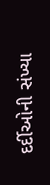દર્દીઓની સંખ્યા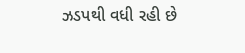ઝડપથી વધી રહી છે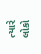ત્યારે લોકો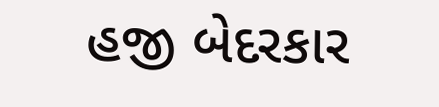હજી બેદરકાર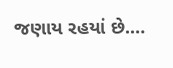જણાય રહયાં છે.…